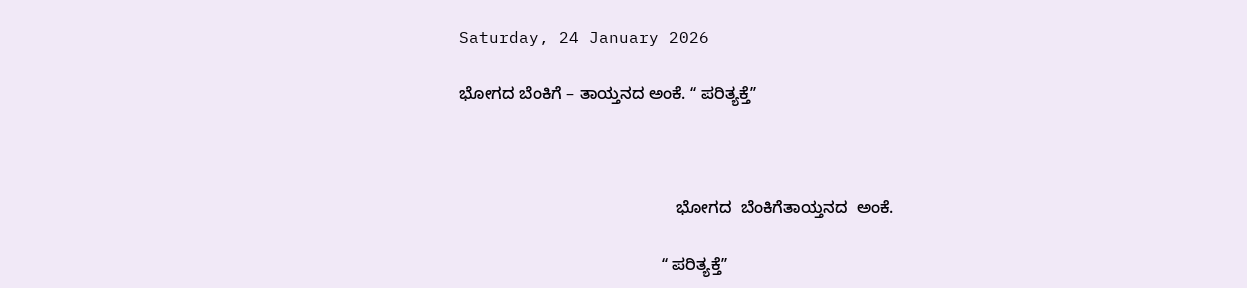Saturday, 24 January 2026

ಭೋಗದ ಬೆಂಕಿಗೆ – ತಾಯ್ತನದ ಅಂಕೆ. ʻʻ ಪರಿತ್ಯಕ್ತೆʼʼ



                                               ಭೋಗದ  ಬೆಂಕಿಗೆತಾಯ್ತನದ  ಅಂಕೆ.

                                            ʻʻ ಪರಿತ್ಯಕ್ತೆʼʼ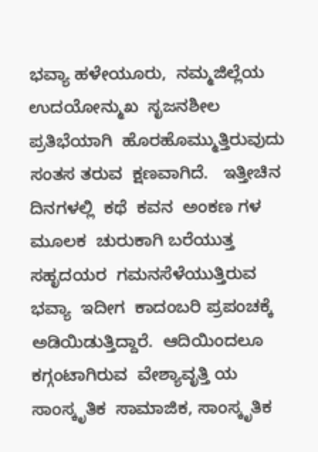ಭವ್ಯಾ ಹಳೇಯೂರು,  ನಮ್ಮಜಿಲ್ಲೆಯ  ಉದಯೋನ್ಮುಖ  ಸೃಜನಶೀಲ ಪ್ರತಿಭೆಯಾಗಿ  ಹೊರಹೊಮ್ಮುತ್ತಿರುವುದು  ಸಂತಸ ತರುವ  ಕ್ಷಣವಾಗಿದೆ.   ಇತ್ತೀಚಿನ  ದಿನಗಳಲ್ಲಿ  ಕಥೆ  ಕವನ  ಅಂಕಣ ಗಳ ಮೂಲಕ  ಚುರುಕಾಗಿ ಬರೆಯುತ್ತ  ಸಹೃದಯರ  ಗಮನಸೆಳೆಯುತ್ತಿರುವ  ಭವ್ಯಾ  ಇದೀಗ  ಕಾದಂಬರಿ ಪ್ರಪಂಚಕ್ಕೆ  ಅಡಿಯಿಡುತ್ತಿದ್ದಾರೆ.  ಆದಿಯಿಂದಲೂ  ಕಗ್ಗಂಟಾಗಿರುವ  ವೇಶ್ಯಾವೃತ್ತಿ ಯ  ಸಾಂಸ್ಕೃತಿಕ  ಸಾಮಾಜಿಕ, ಸಾಂಸ್ಕೃತಿಕ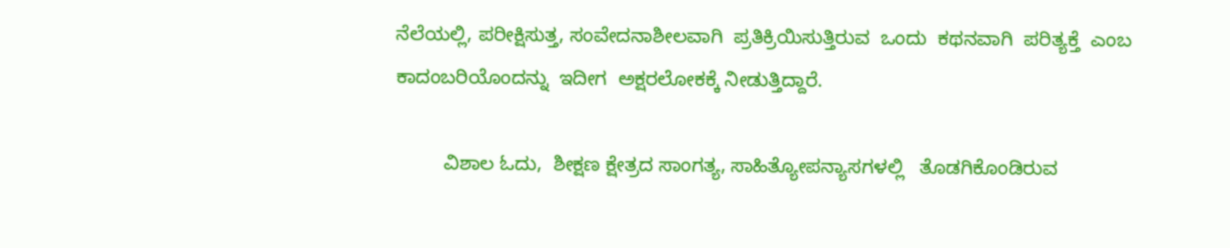ನೆಲೆಯಲ್ಲಿ, ಪರೀಕ್ಷಿಸುತ್ತ, ಸಂವೇದನಾಶೀಲವಾಗಿ  ಪ್ರತಿಕ್ರಿಯಿಸುತ್ತಿರುವ  ಒಂದು  ಕಥನವಾಗಿ  ಪರಿತ್ಯಕ್ತೆ  ಎಂಬ  ಕಾದಂಬರಿಯೊಂದನ್ನು  ಇದೀಗ  ಅಕ್ಷರಲೋಕಕ್ಕೆ ನೀಡುತ್ತಿದ್ದಾರೆ.

         ವಿಶಾಲ ಓದು,  ಶೀಕ್ಷಣ ಕ್ಷೇತ್ರದ ಸಾಂಗತ್ಯ, ಸಾಹಿತ್ಯೋಪನ್ಯಾಸಗಳಲ್ಲಿ   ತೊಡಗಿಕೊಂಡಿರುವ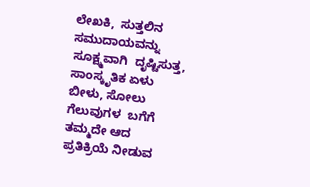ಲೇಖಕಿ,  ಸುತ್ತಲಿನ  ಸಮುದಾಯವನ್ನು  ಸೂಕ್ಷ್ಮವಾಗಿ  ದೃಷ್ಟಿಸುತ್ತ,  ಸಾಂಸ್ಕೃತಿಕ ಏಳು ಬೀಳು, ಸೋಲು ಗೆಲುವುಗಳ  ಬಗೆಗೆ  ತಮ್ಮದೇ ಆದ  ಪ್ರತಿಕ್ರಿಯೆ ನೀಡುವ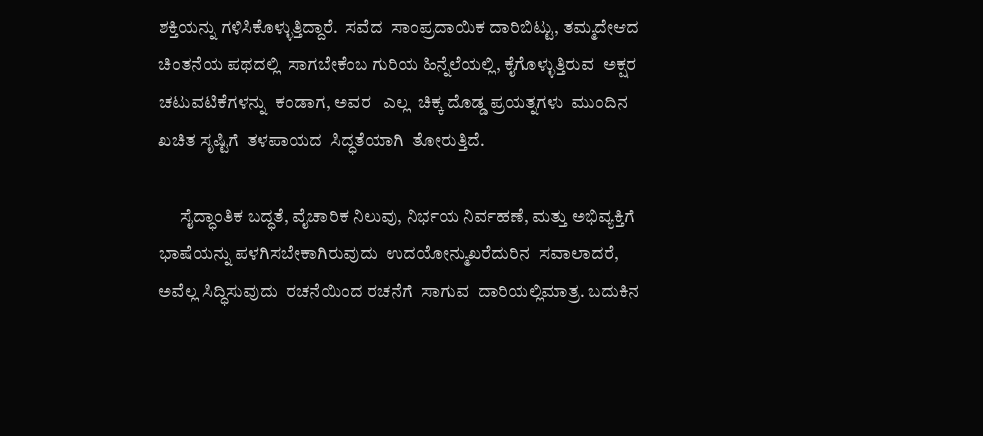ಶಕ್ತಿಯನ್ನು ಗಳಿಸಿಕೊಳ್ಳುತ್ತಿದ್ದಾರೆ.  ಸವೆದ  ಸಾಂಪ್ರದಾಯಿಕ ದಾರಿಬಿಟ್ಟು, ತಮ್ಮದೇಆದ  ಚಿಂತನೆಯ ಪಥದಲ್ಲಿ  ಸಾಗಬೇಕೆಂಬ ಗುರಿಯ ಹಿನ್ನೆಲೆಯಲ್ಲಿ, ಕೈಗೊಳ್ಳುತ್ತಿರುವ  ಅಕ್ಷರ ಚಟುವಟಿಕೆಗಳನ್ನು  ಕಂಡಾಗ, ಅವರ   ಎಲ್ಲ  ಚಿಕ್ಕ ದೊಡ್ಡ ಪ್ರಯತ್ನಗಳು  ಮುಂದಿನ  ಖಚಿತ ಸೃಷ್ಟಿಗೆ  ತಳಪಾಯದ  ಸಿದ್ಧತೆಯಾಗಿ  ತೋರುತ್ತಿದೆ.

      ಸೈದ್ಧಾಂತಿಕ ಬದ್ಧತೆ, ವೈಚಾರಿಕ ನಿಲುವು, ನಿರ್ಭಯ ನಿರ್ವಹಣೆ, ಮತ್ತು ಅಭಿವ್ಯಕ್ತಿಗೆ ಭಾಷೆಯನ್ನು ಪಳಗಿಸಬೇಕಾಗಿರುವುದು  ಉದಯೋನ್ಮುಖರೆದುರಿನ  ಸವಾಲಾದರೆ,   ಅವೆಲ್ಲ ಸಿದ್ಧಿಸುವುದು  ರಚನೆಯಿಂದ ರಚನೆಗೆ  ಸಾಗುವ  ದಾರಿಯಲ್ಲಿಮಾತ್ರ. ಬದುಕಿನ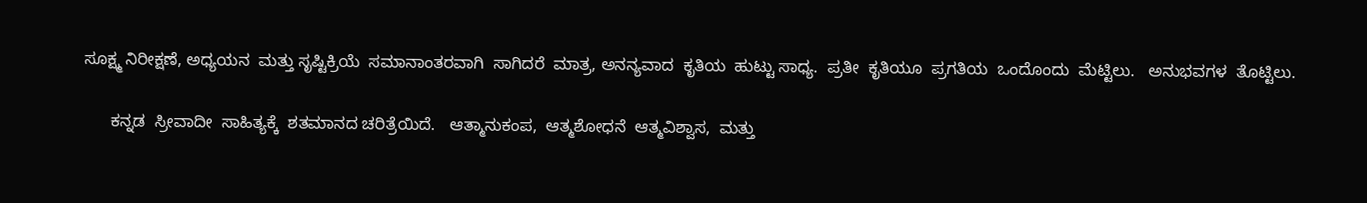ಸೂಕ್ಷ್ಮ ನಿರೀಕ್ಷಣೆ, ಅಧ್ಯಯನ  ಮತ್ತು ಸೃಷ್ಟಿಕ್ರಿಯೆ  ಸಮಾನಾಂತರವಾಗಿ  ಸಾಗಿದರೆ  ಮಾತ್ರ, ಅನನ್ಯವಾದ  ಕೃತಿಯ  ಹುಟ್ಟು ಸಾಧ್ಯ.  ಪ್ರತೀ  ಕೃತಿಯೂ  ಪ್ರಗತಿಯ  ಒಂದೊಂದು  ಮೆಟ್ಟಿಲು.   ಅನುಭವಗಳ  ತೊಟ್ಟಿಲು.

      ಕನ್ನಡ  ಸ್ರೀವಾದೀ  ಸಾಹಿತ್ಯಕ್ಕೆ  ಶತಮಾನದ ಚರಿತ್ರೆಯಿದೆ.   ಆತ್ಮಾನುಕಂಪ,  ಆತ್ಮಶೋಧನೆ  ಆತ್ಮವಿಶ್ವಾಸ,  ಮತ್ತು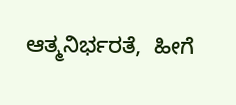ಆತ್ಮನಿರ್ಭರತೆ,  ಹೀಗೆ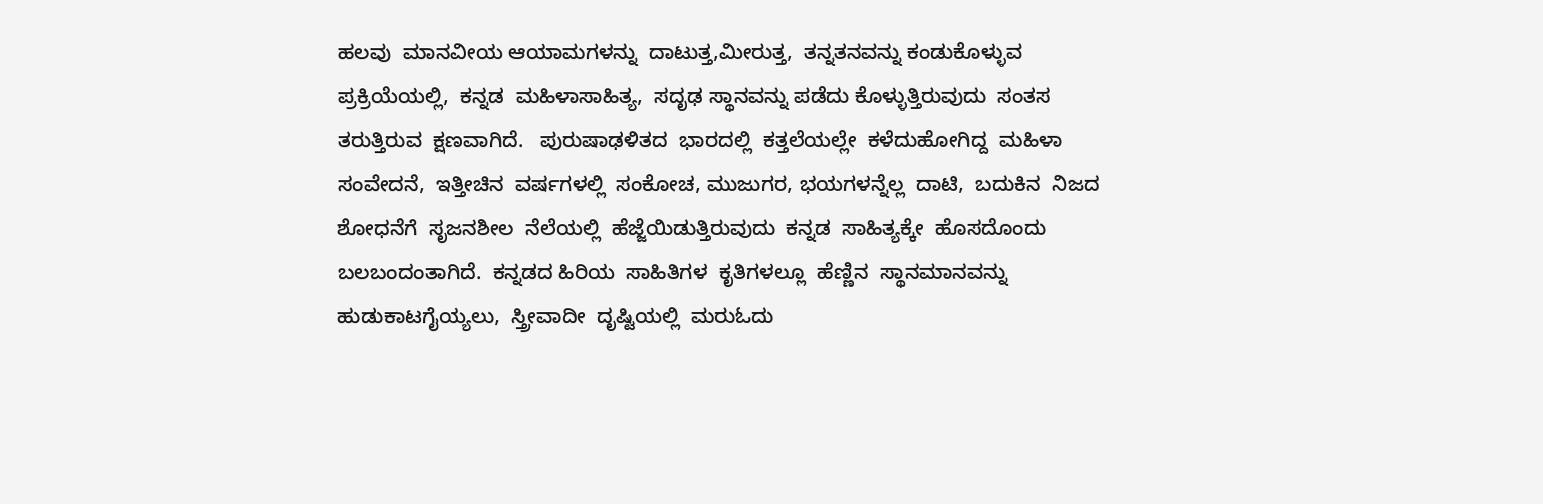ಹಲವು  ಮಾನವೀಯ ಆಯಾಮಗಳನ್ನು  ದಾಟುತ್ತ,ಮೀರುತ್ತ,  ತನ್ನತನವನ್ನು ಕಂಡುಕೊಳ್ಳುವ  ಪ್ರಕ್ರಿಯೆಯಲ್ಲಿ,  ಕನ್ನಡ  ಮಹಿಳಾಸಾಹಿತ್ಯ,  ಸದೃಢ ಸ್ಥಾನವನ್ನು ಪಡೆದು ಕೊಳ್ಳುತ್ತಿರುವುದು  ಸಂತಸ ತರುತ್ತಿರುವ  ಕ್ಷಣವಾಗಿದೆ.   ಪುರುಷಾಢಳಿತದ  ಭಾರದಲ್ಲಿ  ಕತ್ತಲೆಯಲ್ಲೇ  ಕಳೆದುಹೋಗಿದ್ದ  ಮಹಿಳಾ ಸಂವೇದನೆ,  ಇತ್ತೀಚಿನ  ವರ್ಷಗಳಲ್ಲಿ  ಸಂಕೋಚ, ಮುಜುಗರ, ಭಯಗಳನ್ನೆಲ್ಲ  ದಾಟಿ,  ಬದುಕಿನ  ನಿಜದ ಶೋಧನೆಗೆ  ಸೃಜನಶೀಲ  ನೆಲೆಯಲ್ಲಿ  ಹೆಜ್ಜೆಯಿಡುತ್ತಿರುವುದು  ಕನ್ನಡ  ಸಾಹಿತ್ಯಕ್ಕೇ  ಹೊಸದೊಂದು  ಬಲಬಂದಂತಾಗಿದೆ.  ಕನ್ನಡದ ಹಿರಿಯ  ಸಾಹಿತಿಗಳ  ಕೃತಿಗಳಲ್ಲೂ  ಹೆಣ್ಣಿನ  ಸ್ಥಾನಮಾನವನ್ನು  ಹುಡುಕಾಟಗೈಯ್ಯಲು,  ಸ್ತ್ರೀವಾದೀ  ದೃಷ್ಟಿಯಲ್ಲಿ  ಮರುಓದು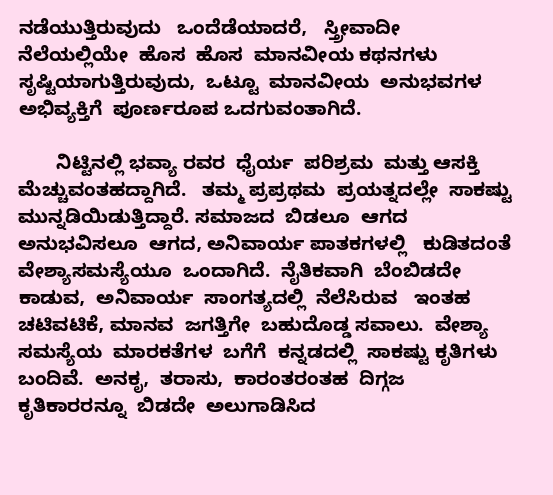ನಡೆಯುತ್ತಿರುವುದು   ಒಂದೆಡೆಯಾದರೆ,   ಸ್ತ್ರೀವಾದೀ  ನೆಲೆಯಲ್ಲಿಯೇ  ಹೊಸ  ಹೊಸ  ಮಾನವೀಯ ಕಥನಗಳು  ಸೃಷ್ಟಿಯಾಗುತ್ತಿರುವುದು,  ಒಟ್ಟೂ  ಮಾನವೀಯ  ಅನುಭವಗಳ  ಅಭಿವ್ಯಕ್ತಿಗೆ  ಪೂರ್ಣರೂಪ ಒದಗುವಂತಾಗಿದೆ.

       ನಿಟ್ಟಿನಲ್ಲಿ ಭವ್ಯಾ ರವರ  ಧೈರ್ಯ  ಪರಿಶ್ರಮ  ಮತ್ತು ಆಸಕ್ತಿ ಮೆಚ್ಚುವಂತಹದ್ದಾಗಿದೆ.   ತಮ್ಮ ಪ್ರಪ್ರಥಮ  ಪ್ರಯತ್ನದಲ್ಲೇ  ಸಾಕಷ್ಟು ಮುನ್ನಡಿಯಿಡುತ್ತಿದ್ದಾರೆ. ಸಮಾಜದ  ಬಿಡಲೂ  ಆಗದ  ಅನುಭವಿಸಲೂ  ಆಗದ, ಅನಿವಾರ್ಯ ಪಾತಕಗಳಲ್ಲಿ   ಕುಡಿತದಂತೆ  ವೇಶ್ಯಾಸಮಸ್ಯೆಯೂ  ಒಂದಾಗಿದೆ.  ನೈತಿಕವಾಗಿ  ಬೆಂಬಿಡದೇ  ಕಾಡುವ,  ಅನಿವಾರ್ಯ  ಸಾಂಗತ್ಯದಲ್ಲಿ  ನೆಲೆಸಿರುವ   ಇಂತಹ  ಚಟಿವಟಿಕೆ, ಮಾನವ  ಜಗತ್ತಿಗೇ  ಬಹುದೊಡ್ಡ ಸವಾಲು.  ವೇಶ್ಯಾ ಸಮಸ್ಯೆಯ  ಮಾರಕತೆಗಳ  ಬಗೆಗೆ  ಕನ್ನಡದಲ್ಲಿ  ಸಾಕಷ್ಟು ಕೃತಿಗಳು  ಬಂದಿವೆ.  ಅನಕೃ,  ತರಾಸು,  ಕಾರಂತರಂತಹ  ದಿಗ್ಗಜ ಕೃತಿಕಾರರನ್ನೂ  ಬಿಡದೇ  ಅಲುಗಾಡಿಸಿದ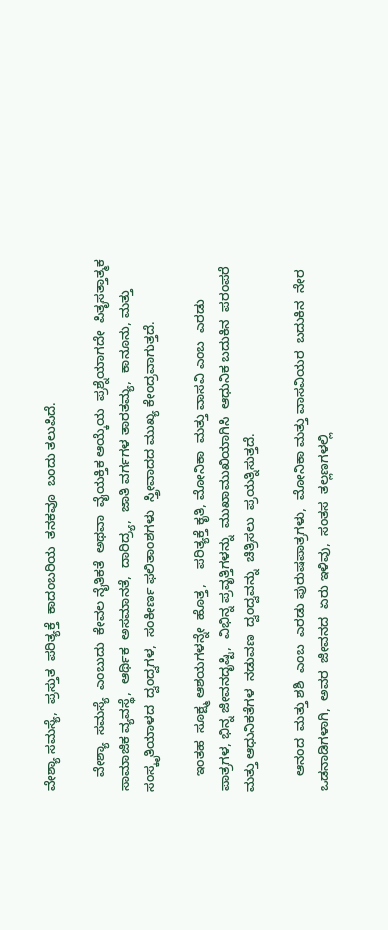ವೇಶ್ಯಾ ಸಮಸ್ಯೆ,  ಪ್ರಸ್ತುತ  ಪರಿತ್ಯಕ್ತೆ  ಕಾದಂಬರಿಯ  ತನಕವೂ  ಬಂದು ತಲುಪಿದೆ.

    ವೇಶ್ಯಾ  ಸಮಸ್ಯೆ  ಎಂಬುದು  ಕೇವಲ ನೈತಿಕತೆ  ಅಥವಾ  ವೈಯಕ್ತಿಕ ಆಯ್ಕೆಯ  ಪ್ರಶ್ನೆಯಾಗದೇ  ಪಿತೃಸತ್ತಾತ್ಮಕ ಸಾಮಾಜಿಕ ವ್ಯವಸ್ಥೆ,  ಆರ್ಥಿಕ  ಅಸಮಾನತೆ,  ದಾರಿದ್ರ್ಯ,  ಜಾತಿ ವರ್ಗಗಳ ತಾರತಮ್ಯ,  ಕಾನೂನು, ಮತ್ತು ಸಂಸ್ಕೃತಿಯಾಳದ  ದ್ವಂದ್ವಗಳ,  ಸಂಕೀರ್ಣ ಫಲಿತಾಂಶಗಳು  ಸ್ತ್ರೀವಾದದ ಮುಖ್ಯ ಕೇಂದ್ರವಾಗುತ್ತದೆ.

    ಇಂತಹ  ಸೂಕ್ಷ್ಮ ಆಶಯಗಳನ್ನೇ  ಹೊತ್ತ,    ಪರಿತ್ಯಕ್ತೆ ಕೃತಿ, ಮೋನಿಕಾ  ಮತ್ತು ವಾಸವಿ ಎಂಬ  ಎರಡು ಪಾತ್ರಗಳ, ಭಿನ್ನ ಜೀವನದೃಷ್ಟಿ,  ವಿಭಿನ್ನ ಪ್ರವೃತ್ತಿಗಳನ್ನು  ಮುಖಾಮುಖಿಯಾಗಿಸಿ  ಆಧುನಿಕ ಬದುಕಿನ  ಪರಂಪರೆ  ಮತ್ತು ಆಧುನಿಕತೆಗಳ  ನಡುವಣ  ದ್ವಂದ್ವವನ್ನು  ಚಿತ್ರಿಸಲು  ಪ್ರಯತ್ನಿಸುತ್ತದೆ.

    ಆನಂದ  ಮತ್ತು ಶಶಿ  ಎಂಬ  ಎರಡು ಪುರುಷಪಾತ್ರಗಳು,  ಮೋನಿಕಾ ಮತ್ತು ವಾಸವಿಯರ  ಬದುಕಿನ  ನೇರ  ಒಡನಾಡಿಗಳಾಗಿ,  ಅವರ  ಜೀವನದ  ಏರು ಇಳಿವು,  ಸಂತಸ  ತಲ್ಲಣಗಳಲ್ಲಿ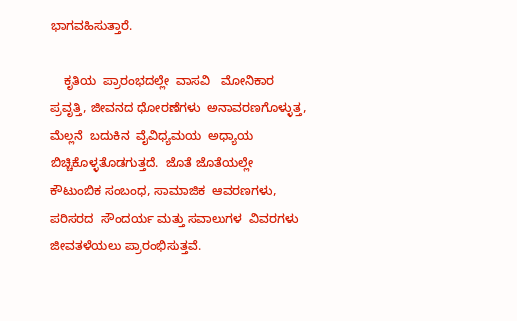ಭಾಗವಹಿಸುತ್ತಾರೆ.

    ಕೃತಿಯ  ಪ್ರಾರಂಭದಲ್ಲೇ  ವಾಸವಿ   ಮೋನಿಕಾರ  ಪ್ರವೃತ್ತಿ, ಜೀವನದ ಧೋರಣೆಗಳು  ಅನಾವರಣಗೊಳ್ಳುತ್ತ,  ಮೆಲ್ಲನೆ  ಬದುಕಿನ  ವೈವಿಧ್ಯಮಯ  ಅಧ್ಯಾಯ  ಬಿಚ್ಚಿಕೊಳ್ಳತೊಡಗುತ್ತದೆ.  ಜೊತೆ ಜೊತೆಯಲ್ಲೇ   ಕೌಟುಂಬಿಕ ಸಂಬಂಧ, ಸಾಮಾಜಿಕ  ಆವರಣಗಳು, ಪರಿಸರದ  ಸೌಂದರ್ಯ ಮತ್ತು ಸವಾಲುಗಳ  ವಿವರಗಳು ಜೀವತಳೆಯಲು ಪ್ರಾರಂಭಿಸುತ್ತವೆ.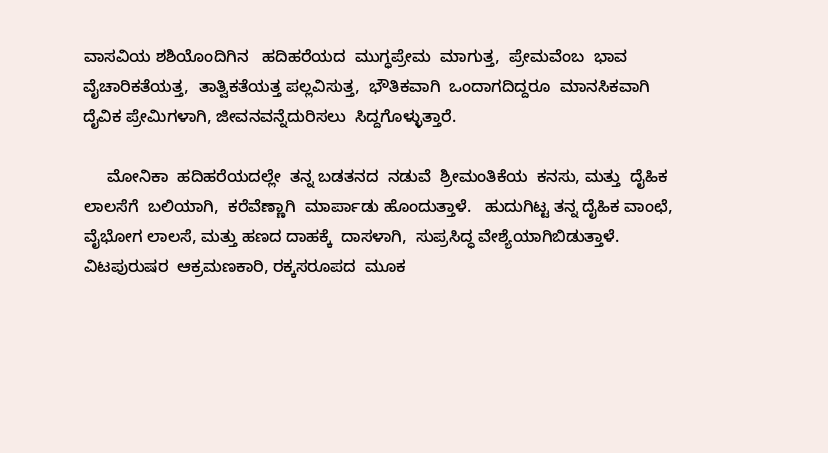ವಾಸವಿಯ ಶಶಿಯೊಂದಿಗಿನ   ಹದಿಹರೆಯದ  ಮುಗ್ಧಪ್ರೇಮ  ಮಾಗುತ್ತ,  ಪ್ರೇಮವೆಂಬ  ಭಾವ  ವೈಚಾರಿಕತೆಯತ್ತ,  ತಾತ್ವಿಕತೆಯತ್ತ ಪಲ್ಲವಿಸುತ್ತ,  ಭೌತಿಕವಾಗಿ  ಒಂದಾಗದಿದ್ದರೂ  ಮಾನಸಿಕವಾಗಿ   ದೈವಿಕ ಪ್ರೇಮಿಗಳಾಗಿ, ಜೀವನವನ್ನೆದುರಿಸಲು  ಸಿದ್ದಗೊಳ್ಳುತ್ತಾರೆ.

     ಮೋನಿಕಾ  ಹದಿಹರೆಯದಲ್ಲೇ  ತನ್ನ ಬಡತನದ  ನಡುವೆ  ಶ್ರೀಮಂತಿಕೆಯ  ಕನಸು, ಮತ್ತು  ದೈಹಿಕ ಲಾಲಸೆಗೆ  ಬಲಿಯಾಗಿ,  ಕರೆವೆಣ್ಣಾಗಿ  ಮಾರ್ಪಾಡು ಹೊಂದುತ್ತಾಳೆ.   ಹುದುಗಿಟ್ಟ ತನ್ನ ದೈಹಿಕ ವಾಂಛೆ, ವೈಭೋಗ ಲಾಲಸೆ, ಮತ್ತು ಹಣದ ದಾಹಕ್ಕೆ  ದಾಸಳಾಗಿ,  ಸುಪ್ರಸಿದ್ಧ ವೇಶ್ಯೆಯಾಗಿಬಿಡುತ್ತಾಳೆ.   ವಿಟಪುರುಷರ  ಆಕ್ರಮಣಕಾರಿ, ರಕ್ಕಸರೂಪದ  ಮೂಕ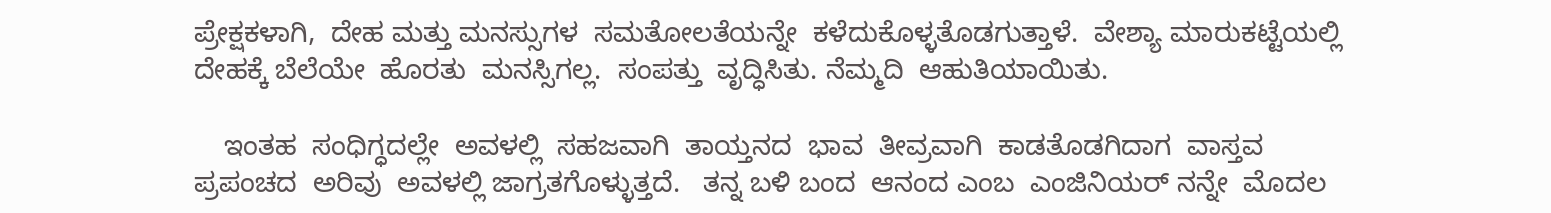ಪ್ರೇಕ್ಷಕಳಾಗಿ,  ದೇಹ ಮತ್ತು ಮನಸ್ಸುಗಳ  ಸಮತೋಲತೆಯನ್ನೇ  ಕಳೆದುಕೊಳ್ಳತೊಡಗುತ್ತಾಳೆ.  ವೇಶ್ಯಾ ಮಾರುಕಟ್ಟೆಯಲ್ಲಿ  ದೇಹಕ್ಕೆ ಬೆಲೆಯೇ  ಹೊರತು  ಮನಸ್ಸಿಗಲ್ಲ.  ಸಂಪತ್ತು  ವೃದ್ಧಿಸಿತು. ನೆಮ್ಮದಿ  ಆಹುತಿಯಾಯಿತು.

    ಇಂತಹ  ಸಂಧಿಗ್ಧದಲ್ಲೇ  ಅವಳಲ್ಲಿ  ಸಹಜವಾಗಿ  ತಾಯ್ತನದ  ಭಾವ  ತೀವ್ರವಾಗಿ  ಕಾಡತೊಡಗಿದಾಗ  ವಾಸ್ತವ  ಪ್ರಪಂಚದ  ಅರಿವು  ಅವಳಲ್ಲಿ ಜಾಗ್ರತಗೊಳ್ಳುತ್ತದೆ.   ತನ್ನ ಬಳಿ ಬಂದ  ಆನಂದ ಎಂಬ  ಎಂಜಿನಿಯರ್‌ ನನ್ನೇ  ಮೊದಲ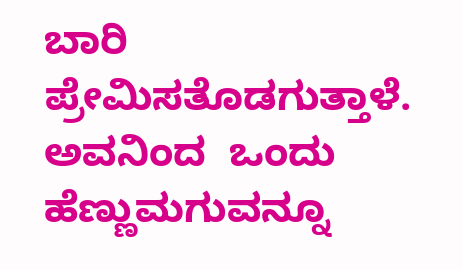ಬಾರಿ ಪ್ರೇಮಿಸತೊಡಗುತ್ತಾಳೆ.  ಅವನಿಂದ  ಒಂದು ಹೆಣ್ಣುಮಗುವನ್ನೂ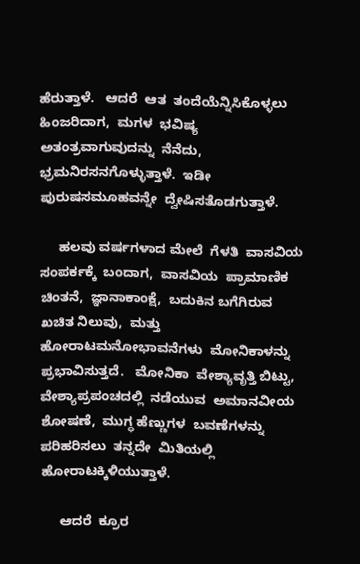ಹೆರುತ್ತಾಳೆ.   ಆದರೆ  ಆತ  ತಂದೆಯೆನ್ನಿಸಿಕೊಳ್ಳಲು  ಹಿಂಜರಿದಾಗ,  ಮಗಳ  ಭವಿಷ್ಯ ಅತಂತ್ರವಾಗುವುದನ್ನು  ನೆನೆದು, ಭ್ರಮನಿರಸನಗೊಳ್ಳುತ್ತಾಳೆ.  ಇಡೀ  ಪುರುಷಸಮೂಹವನ್ನೇ  ದ್ವೇಷಿಸತೊಡಗುತ್ತಾಳೆ.

     ಹಲವು ವರ್ಷಗಳಾದ ಮೇಲೆ  ಗೆಳತಿ  ವಾಸವಿಯ  ಸಂಪರ್ಕಕ್ಕೆ  ಬಂದಾಗ,  ವಾಸವಿಯ  ಪ್ರಾಮಾಣಿಕ ಚಿಂತನೆ,  ಜ್ಞಾನಾಕಾಂಕ್ಷೆ,  ಬದುಕಿನ ಬಗೆಗಿರುವ  ಖಚಿತ ನಿಲುವು,  ಮತ್ತು ಹೋರಾಟಮನೋಭಾವನೆಗಳು  ಮೋನಿಕಾಳನ್ನು  ಪ್ರಭಾವಿಸುತ್ತದೆ.   ಮೋನಿಕಾ  ವೇಶ್ಯಾವೃತ್ತಿ ಬಿಟ್ಟು, ವೇಶ್ಯಾಪ್ರಪಂಚದಲ್ಲಿ  ನಡೆಯುವ  ಅಮಾನವೀಯ  ಶೋಷಣೆ,  ಮುಗ್ಧ ಹೆಣ್ಣುಗಳ  ಬವಣೆಗಳನ್ನು ಪರಿಹರಿಸಲು  ತನ್ನದೇ  ಮಿತಿಯಲ್ಲಿ  ಹೋರಾಟಕ್ಕಿಳಿಯುತ್ತಾಳೆ.

     ಆದರೆ  ಕ್ರೂರ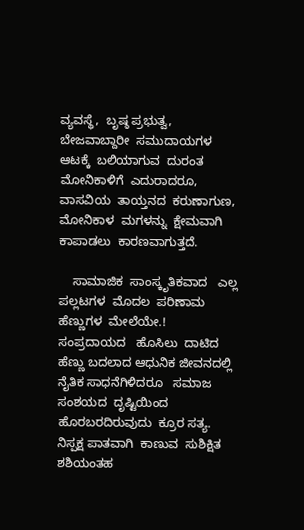ವ್ಯವಸ್ಥೆ,  ಬೃಷ್ಠ ಪ್ರಭುತ್ವ, ಬೇಜವಾಬ್ದಾರೀ  ಸಮುದಾಯಗಳ  ಆಟಕ್ಕೆ  ಬಲಿಯಾಗುವ  ದುರಂತ  ಮೋನಿಕಾಳಿಗೆ  ಎದುರಾದರೂ,   ವಾಸವಿಯ  ತಾಯ್ತನದ  ಕರುಣಾಗುಣ,  ಮೋನಿಕಾಳ  ಮಗಳನ್ನು  ಕ್ಷೇಮವಾಗಿ ಕಾಪಾಡಲು  ಕಾರಣವಾಗುತ್ತದೆ.

    ಸಾಮಾಜಿಕ  ಸಾಂಸ್ಕೃತಿಕವಾದ   ಎಲ್ಲ ಪಲ್ಲಟಗಳ  ಮೊದಲ  ಪರಿಣಾಮ  ಹೆಣ್ಣುಗಳ  ಮೇಲೆಯೇ.!   ಸಂಪ್ರದಾಯದ   ಹೊಸಿಲು  ದಾಟಿದ  ಹೆಣ್ಣು ಬದಲಾದ ಆಧುನಿಕ ಜೀವನದಲ್ಲಿ  ನೈತಿಕ ಸಾಧನೆಗಿಳಿದರೂ   ಸಮಾಜ  ಸಂಶಯದ  ದೃಷ್ಟಿಯಿಂದ  ಹೊರಬರದಿರುವುದು  ಕ್ರೂರ ಸತ್ಯ.   ನಿಸ್ಪಕ್ಷ ಪಾತವಾಗಿ  ಕಾಣುವ  ಸುಶಿಕ್ಷಿತ ಶಶಿಯಂತಹ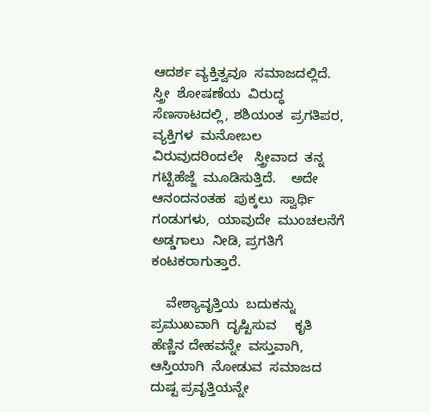ಆದರ್ಶ ವ್ಯಕ್ತಿತ್ವವೂ  ಸಮಾಜದಲ್ಲಿದೆ.   ಸ್ತ್ರೀ  ಶೋಷಣೆಯ  ವಿರುದ್ಧ  ಸೆಣಸಾಟದಲ್ಲಿ, ಶಶಿಯಂತ  ಪ್ರಗತಿಪರ, ವ್ಯಕ್ತಿಗಳ  ಮನೋಬಲ ವಿರುವುದರಿಂದಲೇ   ಸ್ತ್ರೀವಾದ  ತನ್ನ ಗಟ್ಟಿಹೆಜ್ಜೆ  ಮೂಡಿಸುತ್ತಿದೆ.    ಅದೇ  ಆನಂದನಂತಹ  ಪುಕ್ಕಲು  ಸ್ವಾರ್ಥಿ  ಗಂಡುಗಳು,  ಯಾವುದೇ  ಮುಂಚಲನೆಗೆ ಅಡ್ಡಗಾಲು  ನೀಡಿ, ಪ್ರಗತಿಗೆ  ಕಂಟಕರಾಗುತ್ತಾರೆ.

    ವೇಶ್ಯಾವೃತ್ತಿಯ  ಬದುಕನ್ನು  ಪ್ರಮುಖವಾಗಿ  ದೃಷ್ಟಿಸುವ     ಕೃತಿ  ಹೆಣ್ಣಿನ ದೇಹವನ್ನೇ  ವಸ್ತುವಾಗಿ, ಆಸ್ತಿಯಾಗಿ  ನೋಡುವ  ಸಮಾಜದ  ದುಷ್ಟ ಪ್ರವೃತ್ತಿಯನ್ನೇ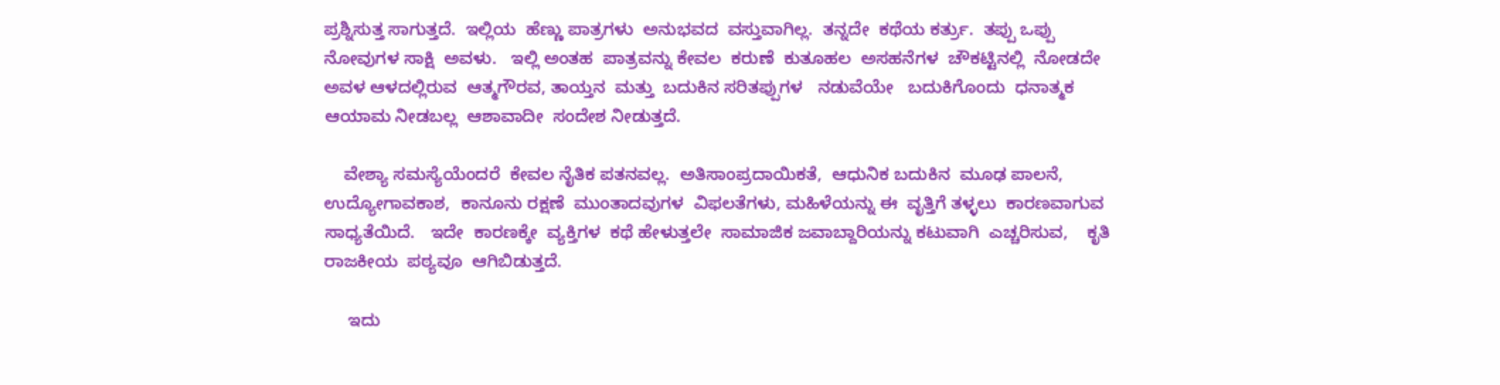ಪ್ರಶ್ನಿಸುತ್ತ ಸಾಗುತ್ತದೆ.  ಇಲ್ಲಿಯ  ಹೆಣ್ಣು ಪಾತ್ರಗಳು  ಅನುಭವದ  ವಸ್ತುವಾಗಿಲ್ಲ.  ತನ್ನದೇ  ಕಥೆಯ ಕರ್ತ್ರು.  ತಪ್ಪು ಒಪ್ಪು ನೋವುಗಳ ಸಾಕ್ಷಿ  ಅವಳು.   ಇಲ್ಲಿ ಅಂತಹ  ಪಾತ್ರವನ್ನು ಕೇವಲ  ಕರುಣೆ  ಕುತೂಹಲ  ಅಸಹನೆಗಳ  ಚೌಕಟ್ಟಿನಲ್ಲಿ  ನೋಡದೇ  ಅವಳ ಆಳದಲ್ಲಿರುವ  ಆತ್ಮಗೌರವ, ತಾಯ್ತನ  ಮತ್ತು  ಬದುಕಿನ ಸರಿತಪ್ಪುಗಳ   ನಡುವೆಯೇ   ಬದುಕಿಗೊಂದು  ಧನಾತ್ಮಕ  ಆಯಾಮ ನೀಡಬಲ್ಲ  ಆಶಾವಾದೀ  ಸಂದೇಶ ನೀಡುತ್ತದೆ.

    ವೇಶ್ಯಾ ಸಮಸ್ಯೆಯೆಂದರೆ  ಕೇವಲ ನೈತಿಕ ಪತನವಲ್ಲ.  ಅತಿಸಾಂಪ್ರದಾಯಿಕತೆ,  ಆಧುನಿಕ ಬದುಕಿನ  ಮೂಢ ಪಾಲನೆ,  ಉದ್ಯೋಗಾವಕಾಶ,  ಕಾನೂನು ರಕ್ಷಣೆ  ಮುಂತಾದವುಗಳ  ವಿಫಲತೆಗಳು, ಮಹಿಳೆಯನ್ನು ಈ  ವೃತ್ತಿಗೆ ತಳ್ಳಲು  ಕಾರಣವಾಗುವ  ಸಾಧ್ಯತೆಯಿದೆ.   ಇದೇ  ಕಾರಣಕ್ಕೇ  ವ್ಯಕ್ತಿಗಳ  ಕಥೆ ಹೇಳುತ್ತಲೇ  ಸಾಮಾಜಿಕ ಜವಾಬ್ದಾರಿಯನ್ನು ಕಟುವಾಗಿ  ಎಚ್ಚರಿಸುವ,    ಕೃತಿ  ರಾಜಕೀಯ  ಪಠ್ಯವೂ  ಆಗಿಬಿಡುತ್ತದೆ.

     ಇದು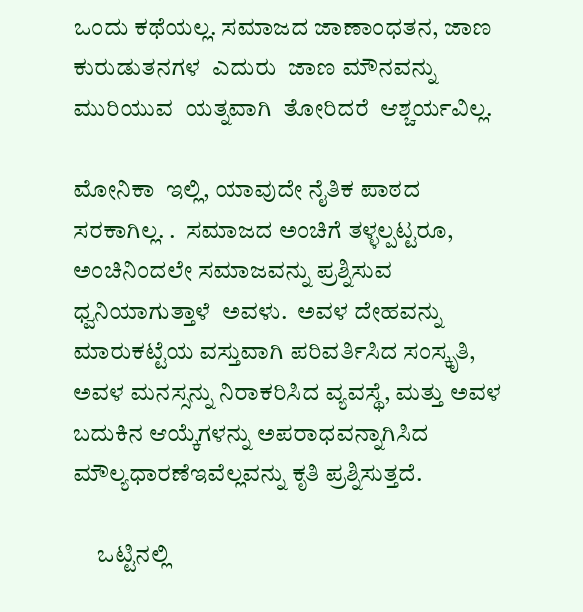ಒಂದು ಕಥೆಯಲ್ಲ. ಸಮಾಜದ ಜಾಣಾಂಧತನ, ಜಾಣ ಕುರುಡುತನಗಳ  ಎದುರು  ಜಾಣ ಮೌನವನ್ನು  ಮುರಿಯುವ  ಯತ್ನವಾಗಿ  ತೋರಿದರೆ  ಆಶ್ಚರ್ಯವಿಲ್ಲ.

ಮೋನಿಕಾ  ಇಲ್ಲಿ, ಯಾವುದೇ ನೈತಿಕ ಪಾಠದ  ಸರಕಾಗಿಲ್ಲ. .  ಸಮಾಜದ ಅಂಚಿಗೆ ತಳ್ಳಲ್ಪಟ್ಟರೂ, ಅಂಚಿನಿಂದಲೇ ಸಮಾಜವನ್ನು ಪ್ರಶ್ನಿಸುವ ಧ್ವನಿಯಾಗುತ್ತಾಳೆ  ಅವಳು.  ಅವಳ ದೇಹವನ್ನು ಮಾರುಕಟ್ಟೆಯ ವಸ್ತುವಾಗಿ ಪರಿವರ್ತಿಸಿದ ಸಂಸ್ಕೃತಿ, ಅವಳ ಮನಸ್ಸನ್ನು ನಿರಾಕರಿಸಿದ ವ್ಯವಸ್ಥೆ, ಮತ್ತು ಅವಳ ಬದುಕಿನ ಆಯ್ಕೆಗಳನ್ನು ಅಪರಾಧವನ್ನಾಗಿಸಿದ  ಮೌಲ್ಯಧಾರಣೆಇವೆಲ್ಲವನ್ನು ಕೃತಿ ಪ್ರಶ್ನಿಸುತ್ತದೆ.

     ಒಟ್ಟಿನಲ್ಲಿ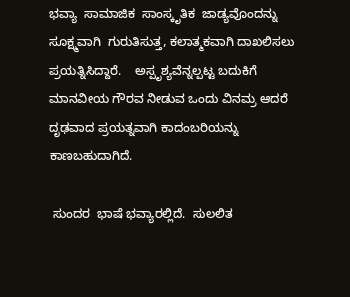ಭವ್ಯಾ  ಸಾಮಾಜಿಕ  ಸಾಂಸ್ಕೃತಿಕ  ಜಾಡ್ಯವೊಂದನ್ನು  ಸೂಕ್ಷ್ಮವಾಗಿ  ಗುರುತಿಸುತ್ತ, ಕಲಾತ್ಮಕವಾಗಿ ದಾಖಲಿಸಲು  ಪ್ರಯತ್ನಿಸಿದ್ದಾರೆ.    ಅಸ್ಪೃಶ್ಯವೆನ್ನಲ್ಪಟ್ಟ ಬದುಕಿಗೆ ಮಾನವೀಯ ಗೌರವ ನೀಡುವ ಒಂದು ವಿನಮ್ರ ಆದರೆ ದೃಢವಾದ ಪ್ರಯತ್ನವಾಗಿ ಕಾದಂಬರಿಯನ್ನು ಕಾಣಬಹುದಾಗಿದೆ.

 ಸುಂದರ  ಭಾಷೆ ಭವ್ಯಾರಲ್ಲಿದೆ.  ಸುಲಲಿತ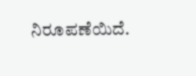ನಿರೂಪಣೆಯಿದೆ.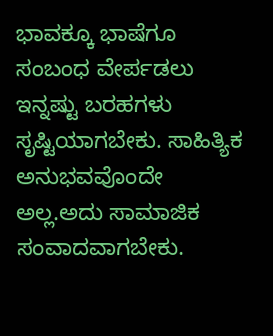ಭಾವಕ್ಕೂ ಭಾಷೆಗೂ   ಸಂಬಂಧ ವೇರ್ಪಡಲು  ಇನ್ನಷ್ಟು ಬರಹಗಳು  ಸೃಷ್ಟಿಯಾಗಬೇಕು. ಸಾಹಿತ್ಯಿಕ ಅನುಭವವೊಂದೇ  ಅಲ್ಲ.ಅದು ಸಾಮಾಜಿಕ ಸಂವಾದವಾಗಬೇಕು.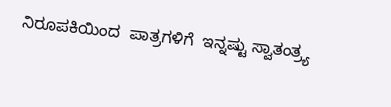ನಿರೂಪಕಿಯಿಂದ  ಪಾತ್ರಗಳಿಗೆ  ಇನ್ನಷ್ಟು ಸ್ವಾತಂತ್ರ್ಯ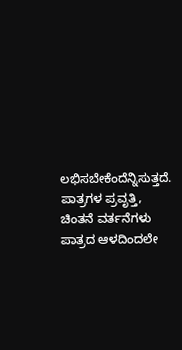ಲಭಿಸಬೇಕೆಂದೆನ್ನಿಸುತ್ತದೆ. ಪಾತ್ರಗಳ ಪ್ರವೃತ್ತಿ, ಚಿಂತನೆ ವರ್ತನೆಗಳು  ಪಾತ್ರದ ಆಳದಿಂದಲೇ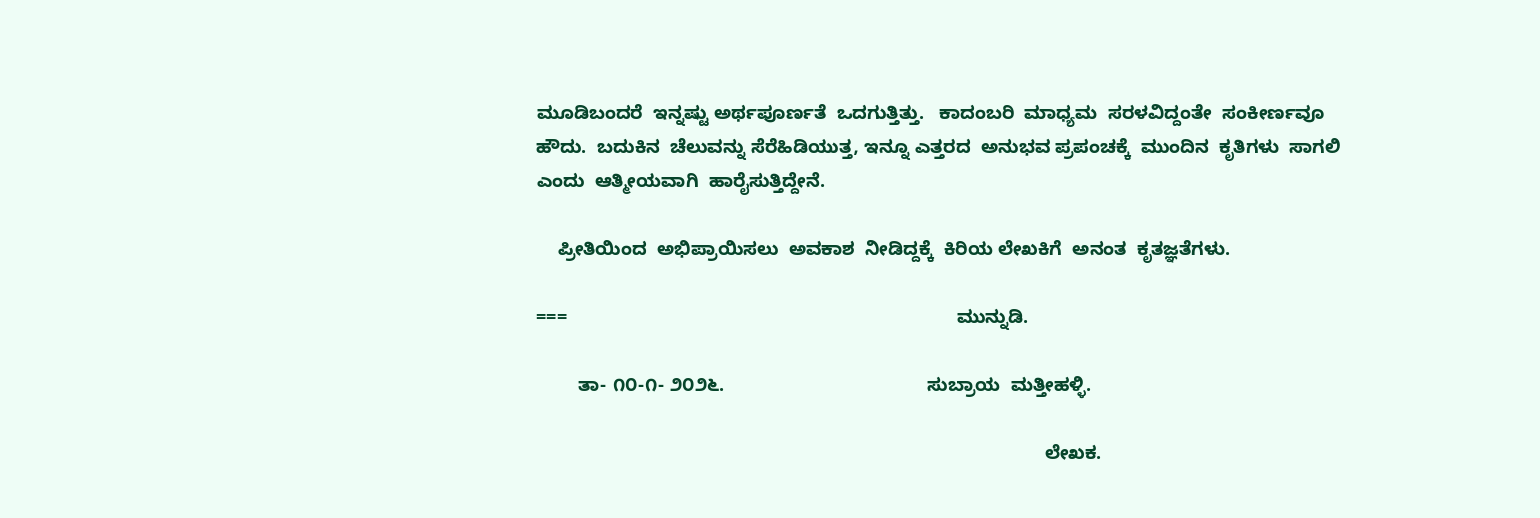ಮೂಡಿಬಂದರೆ  ಇನ್ನಷ್ಟು ಅರ್ಥಪೂರ್ಣತೆ  ಒದಗುತ್ತಿತ್ತು.   ಕಾದಂಬರಿ  ಮಾಧ್ಯಮ  ಸರಳವಿದ್ದಂತೇ  ಸಂಕೀರ್ಣವೂ  ಹೌದು.  ಬದುಕಿನ  ಚೆಲುವನ್ನು ಸೆರೆಹಿಡಿಯುತ್ತ, ಇನ್ನೂ ಎತ್ತರದ  ಅನುಭವ ಪ್ರಪಂಚಕ್ಕೆ  ಮುಂದಿನ  ಕೃತಿಗಳು  ಸಾಗಲಿ  ಎಂದು  ಆತ್ಮೀಯವಾಗಿ  ಹಾರೈಸುತ್ತಿದ್ದೇನೆ.

    ಪ್ರೀತಿಯಿಂದ  ಅಭಿಪ್ರಾಯಿಸಲು  ಅವಕಾಶ  ನೀಡಿದ್ದಕ್ಕೆ  ಕಿರಿಯ ಲೇಖಕಿಗೆ  ಅನಂತ  ಕೃತಜ್ಞತೆಗಳು.

===                                                                           ಮುನ್ನುಡಿ.

        ತಾ- ೧೦-೧- ೨೦೨೬.                                       ಸುಬ್ರಾಯ  ಮತ್ತೀಹಳ್ಳಿ.

                                                                                                  ಲೇಖಕ.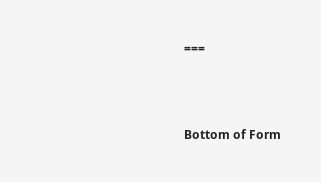===



Bottom of Form